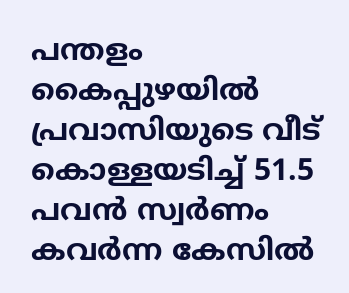പന്തളം കൈപ്പുഴയിൽ പ്രവാസിയുടെ വീട് കൊള്ളയടിച്ച് 51.5 പവൻ സ്വർണം കവർന്ന കേസിൽ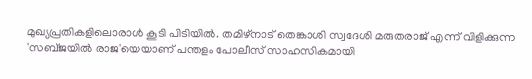മുഖ്യപ്രതികളിലൊരാൾ കൂടി പിടിയിൽ. തമിഴ്നാട് തെങ്കാശി സ്വദേശി മരുതരാജ് എന്ന് വിളിക്കുന്ന 'സബ്ജയിൽ രാജ'യെയാണ് പന്തളം പോലീസ് സാഹസികമായി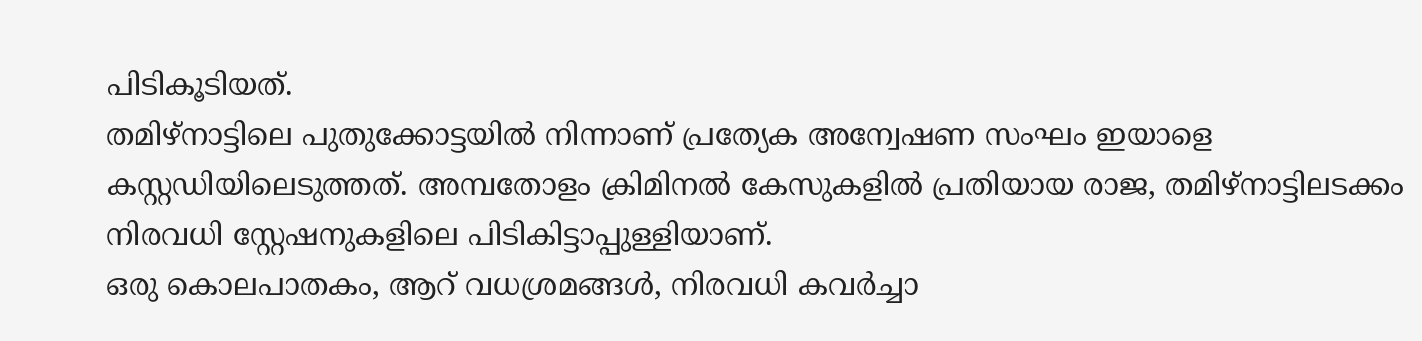പിടികൂടിയത്.
തമിഴ്നാട്ടിലെ പുതുക്കോട്ടയിൽ നിന്നാണ് പ്രത്യേക അന്വേഷണ സംഘം ഇയാളെ കസ്റ്റഡിയിലെടുത്തത്. അമ്പതോളം ക്രിമിനൽ കേസുകളിൽ പ്രതിയായ രാജ, തമിഴ്നാട്ടിലടക്കം നിരവധി സ്റ്റേഷനുകളിലെ പിടികിട്ടാപ്പുള്ളിയാണ്.
ഒരു കൊലപാതകം, ആറ് വധശ്രമങ്ങൾ, നിരവധി കവർച്ചാ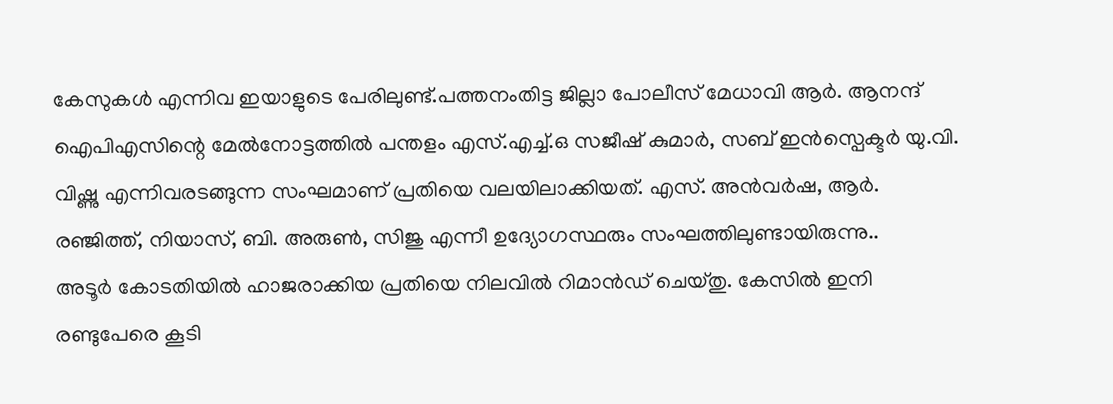കേസുകൾ എന്നിവ ഇയാളുടെ പേരിലുണ്ട്.പത്തനംതിട്ട ജില്ലാ പോലീസ് മേധാവി ആർ. ആനന്ദ് ഐപിഎസിന്റെ മേൽനോട്ടത്തിൽ പന്തളം എസ്.എച്ച്.ഒ സജീഷ് കുമാർ, സബ് ഇൻസ്പെക്ടർ യു.വി. വിഷ്ണു എന്നിവരടങ്ങുന്ന സംഘമാണ് പ്രതിയെ വലയിലാക്കിയത്. എസ്. അൻവർഷ, ആർ. രഞ്ജിത്ത്, നിയാസ്, ബി. അരുൺ, സിജു എന്നീ ഉദ്യോഗസ്ഥരും സംഘത്തിലുണ്ടായിരുന്നു..
അടൂർ കോടതിയിൽ ഹാജരാക്കിയ പ്രതിയെ നിലവിൽ റിമാൻഡ് ചെയ്തു. കേസിൽ ഇനി രണ്ടുപേരെ കൂടി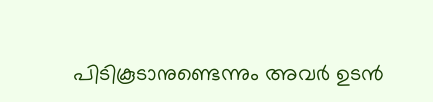പിടികൂടാനുണ്ടെന്നും അവർ ഉടൻ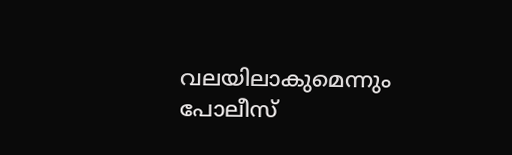വലയിലാകുമെന്നും പോലീസ്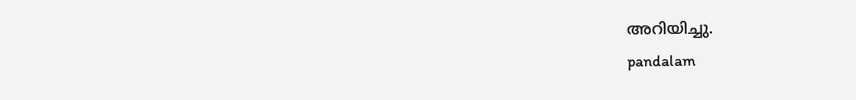അറിയിച്ചു.
pandalam